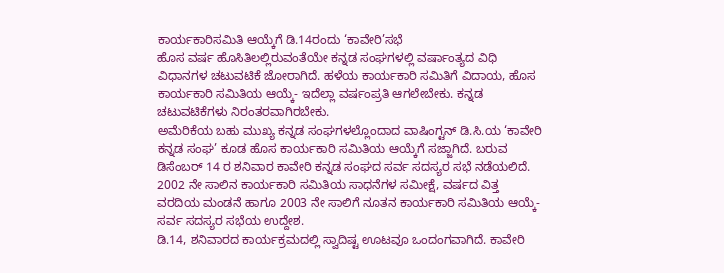ಕಾರ್ಯಕಾರಿಸಮಿತಿ ಆಯ್ಕೆಗೆ ಡಿ.14ರಂದು ‘ಕಾವೇರಿ’ಸಭೆ
ಹೊಸ ವರ್ಷ ಹೊಸಿತಿಲಲ್ಲಿರುವಂತೆಯೇ ಕನ್ನಡ ಸಂಘಗಳಲ್ಲಿ ವರ್ಷಾಂತ್ಯದ ವಿಧಿ ವಿಧಾನಗಳ ಚಟುವಟಿಕೆ ಜೋರಾಗಿದೆ. ಹಳೆಯ ಕಾರ್ಯಕಾರಿ ಸಮಿತಿಗೆ ವಿದಾಯ, ಹೊಸ ಕಾರ್ಯಕಾರಿ ಸಮಿತಿಯ ಆಯ್ಕೆ- ಇದೆಲ್ಲಾ ವರ್ಷಂಪ್ರತಿ ಆಗಲೇಬೇಕು. ಕನ್ನಡ ಚಟುವಟಿಕೆಗಳು ನಿರಂತರವಾಗಿರಬೇಕು.
ಅಮೆರಿಕೆಯ ಬಹು ಮುಖ್ಯ ಕನ್ನಡ ಸಂಘಗಳಲ್ಲೊಂದಾದ ವಾಷಿಂಗ್ಟನ್ ಡಿ.ಸಿ.ಯ ‘ಕಾವೇರಿ ಕನ್ನಡ ಸಂಘ’ ಕೂಡ ಹೊಸ ಕಾರ್ಯಕಾರಿ ಸಮಿತಿಯ ಆಯ್ಕೆಗೆ ಸಜ್ಜಾಗಿದೆ. ಬರುವ ಡಿಸೆಂಬರ್ 14 ರ ಶನಿವಾರ ಕಾವೇರಿ ಕನ್ನಡ ಸಂಘದ ಸರ್ವ ಸದಸ್ಯರ ಸಭೆ ನಡೆಯಲಿದೆ. 2002 ನೇ ಸಾಲಿನ ಕಾರ್ಯಕಾರಿ ಸಮಿತಿಯ ಸಾಧನೆಗಳ ಸಮೀಕ್ಷೆ, ವರ್ಷದ ವಿತ್ತ ವರದಿಯ ಮಂಡನೆ ಹಾಗೂ 2003 ನೇ ಸಾಲಿಗೆ ನೂತನ ಕಾರ್ಯಕಾರಿ ಸಮಿತಿಯ ಆಯ್ಕೆ- ಸರ್ವ ಸದಸ್ಯರ ಸಭೆಯ ಉದ್ದೇಶ.
ಡಿ.14, ಶನಿವಾರದ ಕಾರ್ಯಕ್ರಮದಲ್ಲಿ ಸ್ವಾದಿಷ್ಟ ಊಟವೂ ಒಂದಂಗವಾಗಿದೆ. ಕಾವೇರಿ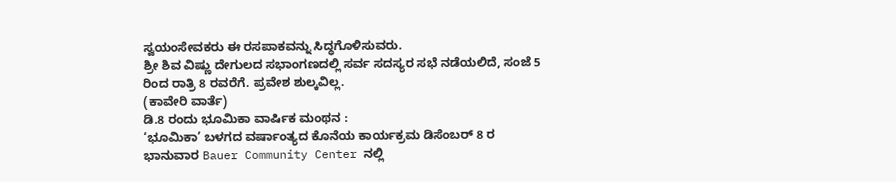ಸ್ವಯಂಸೇವಕರು ಈ ರಸಪಾಕವನ್ನು ಸಿದ್ಧಗೊಳಿಸುವರು.
ಶ್ರೀ ಶಿವ ವಿಷ್ಣು ದೇಗುಲದ ಸಭಾಂಗಣದಲ್ಲಿ ಸರ್ವ ಸದಸ್ಯರ ಸಭೆ ನಡೆಯಲಿದೆ, ಸಂಜೆ 5 ರಿಂದ ರಾತ್ರಿ 8 ರವರೆಗೆ. ಪ್ರವೇಶ ಶುಲ್ಕವಿಲ್ಲ.
(ಕಾವೇರಿ ವಾರ್ತೆ)
ಡಿ.8 ರಂದು ಭೂಮಿಕಾ ವಾರ್ಷಿಕ ಮಂಥನ :
‘ಭೂಮಿಕಾ’ ಬಳಗದ ವರ್ಷಾಂತ್ಯದ ಕೊನೆಯ ಕಾರ್ಯಕ್ರಮ ಡಿಸೆಂಬರ್ 8 ರ ಭಾನುವಾರ Bauer Community Center ನಲ್ಲಿ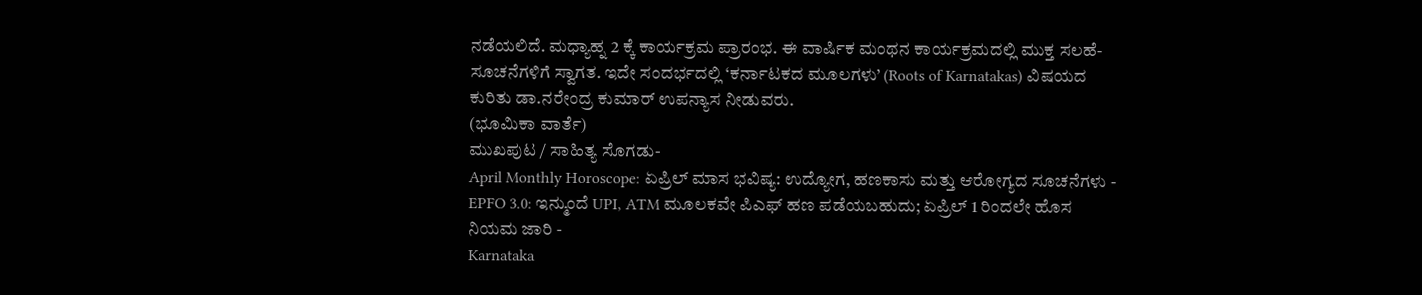ನಡೆಯಲಿದೆ. ಮಧ್ಯಾಹ್ನ 2 ಕ್ಕೆ ಕಾರ್ಯಕ್ರಮ ಪ್ರಾರಂಭ. ಈ ವಾರ್ಷಿಕ ಮಂಥನ ಕಾರ್ಯಕ್ರಮದಲ್ಲಿ ಮುಕ್ತ ಸಲಹೆ-ಸೂಚನೆಗಳಿಗೆ ಸ್ವಾಗತ. ಇದೇ ಸಂದರ್ಭದಲ್ಲಿ ‘ಕರ್ನಾಟಕದ ಮೂಲಗಳು’ (Roots of Karnatakas) ವಿಷಯದ ಕುರಿತು ಡಾ.ನರೇಂದ್ರ ಕುಮಾರ್ ಉಪನ್ಯಾಸ ನೀಡುವರು.
(ಭೂಮಿಕಾ ವಾರ್ತೆ)
ಮುಖಪುಟ / ಸಾಹಿತ್ಯ ಸೊಗಡು-
April Monthly Horoscope: ಏಪ್ರಿಲ್ ಮಾಸ ಭವಿಷ್ಯ: ಉದ್ಯೋಗ, ಹಣಕಾಸು ಮತ್ತು ಆರೋಗ್ಯದ ಸೂಚನೆಗಳು -
EPFO 3.0: ಇನ್ಮುಂದೆ UPI, ATM ಮೂಲಕವೇ ಪಿಎಫ್ ಹಣ ಪಡೆಯಬಹುದು; ಏಪ್ರಿಲ್ 1 ರಿಂದಲೇ ಹೊಸ ನಿಯಮ ಜಾರಿ -
Karnataka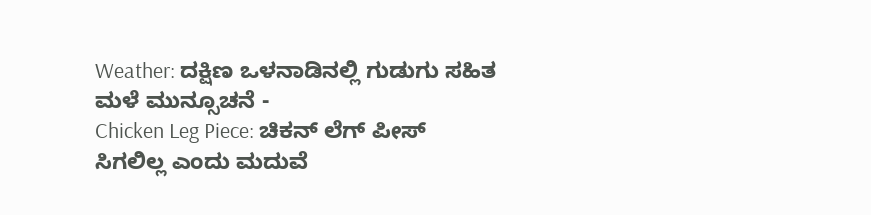Weather: ದಕ್ಷಿಣ ಒಳನಾಡಿನಲ್ಲಿ ಗುಡುಗು ಸಹಿತ ಮಳೆ ಮುನ್ಸೂಚನೆ -
Chicken Leg Piece: ಚಿಕನ್ ಲೆಗ್ ಪೀಸ್ ಸಿಗಲಿಲ್ಲ ಎಂದು ಮದುವೆ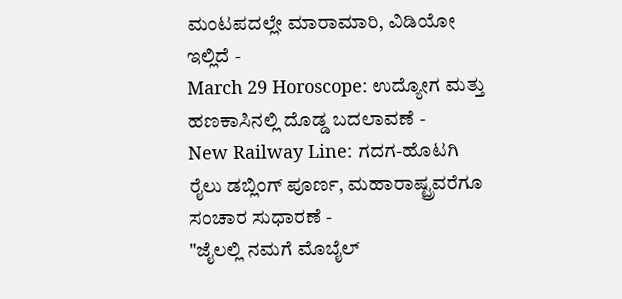ಮಂಟಪದಲ್ಲೇ ಮಾರಾಮಾರಿ, ವಿಡಿಯೋ ಇಲ್ಲಿದೆ -
March 29 Horoscope: ಉದ್ಯೋಗ ಮತ್ತು ಹಣಕಾಸಿನಲ್ಲಿ ದೊಡ್ಡ ಬದಲಾವಣೆ -
New Railway Line: ಗದಗ-ಹೊಟಗಿ ರೈಲು ಡಬ್ಲಿಂಗ್ ಪೂರ್ಣ, ಮಹಾರಾಷ್ಟ್ರವರೆಗೂ ಸಂಚಾರ ಸುಧಾರಣೆ -
"ಜೈಲಲ್ಲಿ ನಮಗೆ ಮೊಬೈಲ್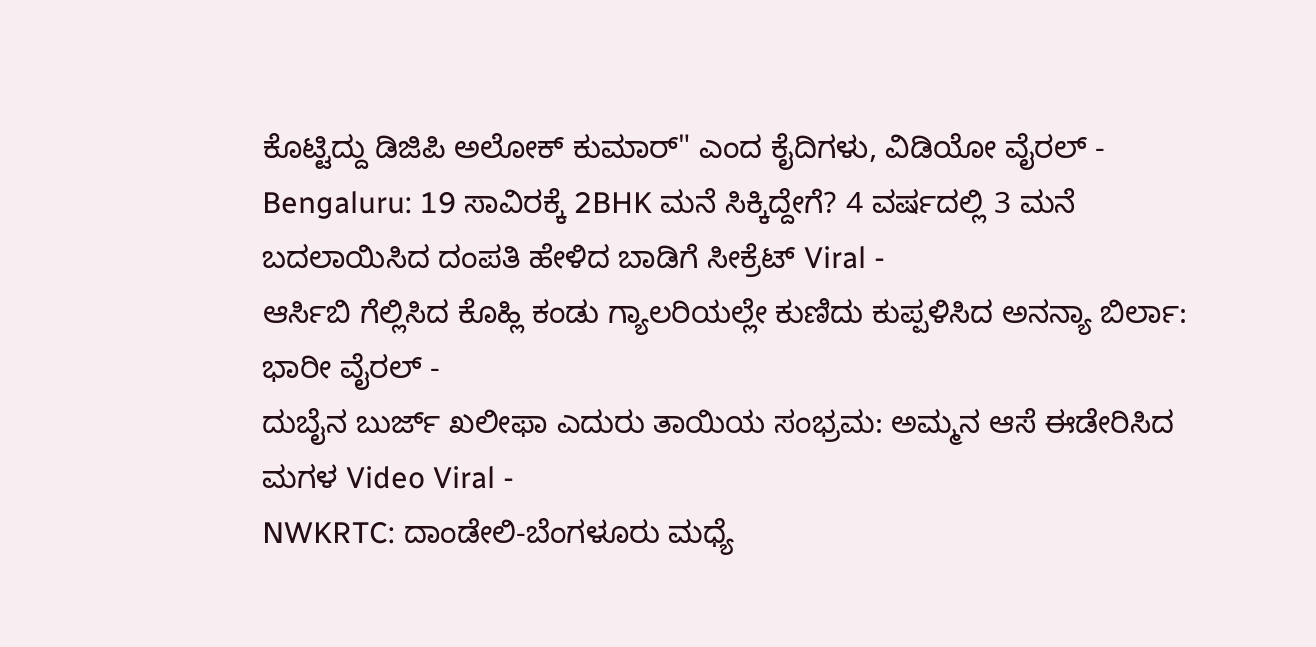ಕೊಟ್ಟಿದ್ದು ಡಿಜಿಪಿ ಅಲೋಕ್ ಕುಮಾರ್" ಎಂದ ಕೈದಿಗಳು, ವಿಡಿಯೋ ವೈರಲ್ -
Bengaluru: 19 ಸಾವಿರಕ್ಕೆ 2BHK ಮನೆ ಸಿಕ್ಕಿದ್ದೇಗೆ? 4 ವರ್ಷದಲ್ಲಿ 3 ಮನೆ ಬದಲಾಯಿಸಿದ ದಂಪತಿ ಹೇಳಿದ ಬಾಡಿಗೆ ಸೀಕ್ರೆಟ್ Viral -
ಆರ್ಸಿಬಿ ಗೆಲ್ಲಿಸಿದ ಕೊಹ್ಲಿ ಕಂಡು ಗ್ಯಾಲರಿಯಲ್ಲೇ ಕುಣಿದು ಕುಪ್ಪಳಿಸಿದ ಅನನ್ಯಾ ಬಿರ್ಲಾ: ಭಾರೀ ವೈರಲ್ -
ದುಬೈನ ಬುರ್ಜ್ ಖಲೀಫಾ ಎದುರು ತಾಯಿಯ ಸಂಭ್ರಮ: ಅಮ್ಮನ ಆಸೆ ಈಡೇರಿಸಿದ ಮಗಳ Video Viral -
NWKRTC: ದಾಂಡೇಲಿ-ಬೆಂಗಳೂರು ಮಧ್ಯೆ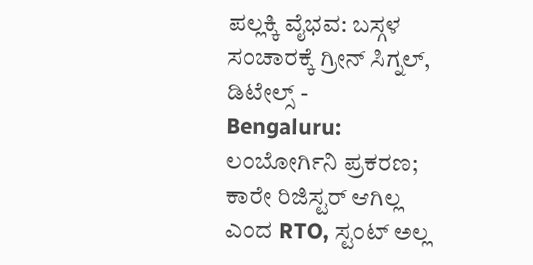ಪಲ್ಲಕ್ಕಿ ವೈಭವ: ಬಸ್ಗಳ ಸಂಚಾರಕ್ಕೆ ಗ್ರೀನ್ ಸಿಗ್ನಲ್, ಡಿಟೇಲ್ಸ್ -
Bengaluru: ಲಂಬೋರ್ಗಿನಿ ಪ್ರಕರಣ; ಕಾರೇ ರಿಜಿಸ್ಟರ್ ಆಗಿಲ್ಲ ಎಂದ RTO, ಸ್ಟಂಟ್ ಅಲ್ಲ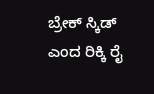ಬ್ರೇಕ್ ಸ್ಕಿಡ್ ಎಂದ ರಿಕ್ಕಿ ರೈ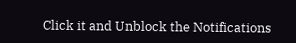Click it and Unblock the Notifications